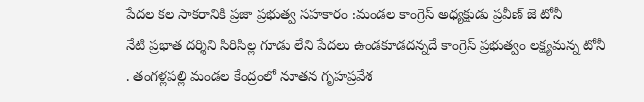పేదల కల సాకరానికి ప్రజా ప్రభుత్వ సహకారం :మండల కాంగ్రెస్ అధ్యక్షుడు ప్రవీణ్ జె టోనీ
నేటి ప్రభాత దర్శిని సిరిసిల్ల గూడు లేని పేదలు ఉండకూడదన్నదే కాంగ్రెస్ ప్రభుత్వం లక్ష్యమన్న టోనీ
. తంగళ్లపల్లి మండల కేంద్రంలో నూతన గృహప్రవేశ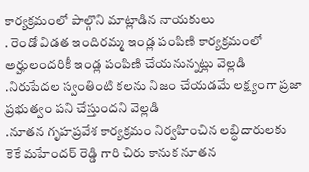కార్యక్రమంలో పాల్గొని మాట్లాడిన నాయకులు
. రెండో విడత ఇందిరమ్మ ఇండ్ల పంపిణి కార్యక్రమంలో అర్హులందరికీ ఇండ్ల పంపిణి చేయనున్నట్లు వెల్లడి
.నిరుపేదల స్వంతింటి కలను నిజం చేయడమే లక్ష్యంగా ప్రజా ప్రభుత్వం పని చేస్తుందని వెల్లడి
.నూతన గృహప్రవేశ కార్యక్రమం నిర్వహించిన లబ్ధిదారులకు కెకే మహేందర్ రెడ్డి గారి చిరు కానుక నూతన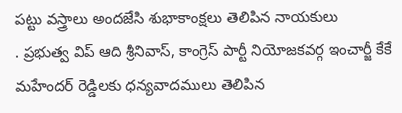పట్టు వస్త్రాలు అందజేసి శుభాకాంక్షలు తెలిపిన నాయకులు
. ప్రభుత్వ విప్ ఆది శ్రీనివాస్, కాంగ్రెస్ పార్టీ నియోజకవర్గ ఇంచార్జీ కేకే మహేందర్ రెడ్డిలకు ధన్యవాదములు తెలిపిన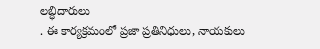లబ్ధిదారులు
. ఈ కార్యక్రమంలో ప్రజా ప్రతినిధులు, నాయకులు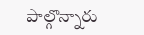పాల్గొన్నారు